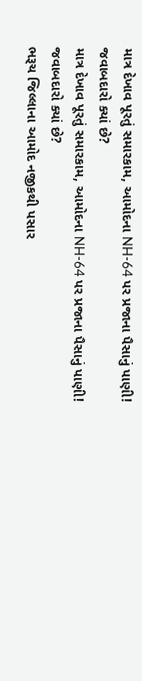માત્ર દેખાવ પૂરતું સમારકામ, આમોદના NH-64 પર પ્રજાના પૈસાનું પાણી! જવાબદારો ક્યાં છે?
માત્ર દેખાવ પૂરતું સમારકામ, આમોદના NH-64 પર પ્રજાના પૈસાનું પાણી! જવાબદારો ક્યાં છે?
ભરૂચ જિલ્લાના આમોદ નજીકથી પસાર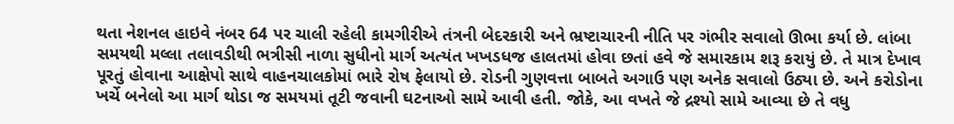થતા નેશનલ હાઇવે નંબર 64 પર ચાલી રહેલી કામગીરીએ તંત્રની બેદરકારી અને ભ્રષ્ટાચારની નીતિ પર ગંભીર સવાલો ઊભા કર્યા છે. લાંબા સમયથી મલ્લા તલાવડીથી ભત્રીસી નાળા સુધીનો માર્ગ અત્યંત ખખડધજ હાલતમાં હોવા છતાં હવે જે સમારકામ શરૂ કરાયું છે. તે માત્ર દેખાવ પૂરતું હોવાના આક્ષેપો સાથે વાહનચાલકોમાં ભારે રોષ ફેલાયો છે. રોડની ગુણવત્તા બાબતે અગાઉ પણ અનેક સવાલો ઉઠ્યા છે. અને કરોડોના ખર્ચે બનેલો આ માર્ગ થોડા જ સમયમાં તૂટી જવાની ઘટનાઓ સામે આવી હતી. જોકે, આ વખતે જે દ્રશ્યો સામે આવ્યા છે તે વધુ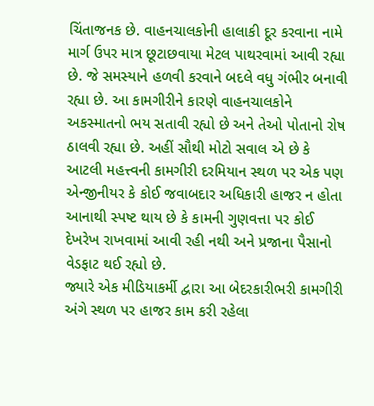ચિંતાજનક છે. વાહનચાલકોની હાલાકી દૂર કરવાના નામે માર્ગ ઉપર માત્ર છૂટાછવાયા મેટલ પાથરવામાં આવી રહ્યા છે. જે સમસ્યાને હળવી કરવાને બદલે વધુ ગંભીર બનાવી રહ્યા છે. આ કામગીરીને કારણે વાહનચાલકોને અકસ્માતનો ભય સતાવી રહ્યો છે અને તેઓ પોતાનો રોષ ઠાલવી રહ્યા છે. અહીં સૌથી મોટો સવાલ એ છે કે આટલી મહત્ત્વની કામગીરી દરમિયાન સ્થળ પર એક પણ એન્જીનીયર કે કોઈ જવાબદાર અધિકારી હાજર ન હોતા આનાથી સ્પષ્ટ થાય છે કે કામની ગુણવત્તા પર કોઈ દેખરેખ રાખવામાં આવી રહી નથી અને પ્રજાના પૈસાનો વેડફાટ થઈ રહ્યો છે.
જ્યારે એક મીડિયાકર્મી દ્વારા આ બેદરકારીભરી કામગીરી અંગે સ્થળ પર હાજર કામ કરી રહેલા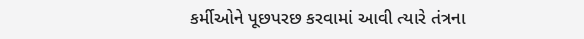કર્મીઓને પૂછપરછ કરવામાં આવી ત્યારે તંત્રના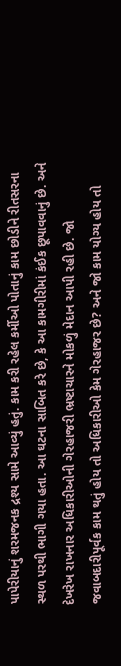પાપેરીયાનું શરમજનક દ્રશ્ય સામે આવ્યું હતું. કામ કરી રહેલ કર્મીઓ પોતાનું કામ છોડીને રીતસરના સ્થળ પરથી ભાગી ગયા હતા. આ ઘટના સાબિત કરે છે, કે આ કામગીરીમાં કંઈક છૂપાવવાનું છે. અને દેખરેખ રાખનાર અધિકારીઓની ગેરહાજરી ભ્રષ્ટાચારને મોકળું મેદાન આપી રહી છે. જો જવાબદારીપૂર્વક કામ થતું હોય તો અધિકારીઓ કેમ ગેરહાજર છે? અને જો કામ યોગ્ય હોય તો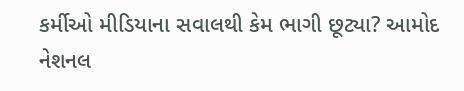કર્મીઓ મીડિયાના સવાલથી કેમ ભાગી છૂટ્યા? આમોદ નેશનલ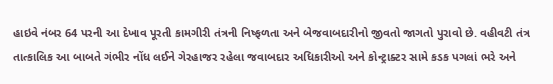હાઇવે નંબર 64 પરની આ દેખાવ પૂરતી કામગીરી તંત્રની નિષ્ફળતા અને બેજવાબદારીનો જીવતો જાગતો પુરાવો છે. વહીવટી તંત્ર તાત્કાલિક આ બાબતે ગંભીર નોંધ લઈને ગેરહાજર રહેલા જવાબદાર અધિકારીઓ અને કોન્ટ્રાક્ટર સામે કડક પગલાં ભરે અને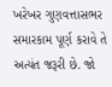ખરેખર ગુણવત્તાસભર સમારકામ પૂર્ણ કરાવે તે અત્યંત જરૂરી છે. જો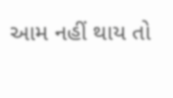આમ નહીં થાય તો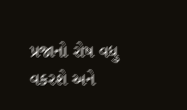પ્રજાનો રોષ વધુ વકરશે અને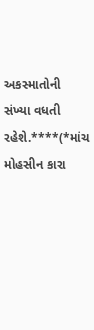અકસ્માતોની સંખ્યા વધતી રહેશે.****(*માંચ મોહસીન કારા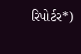રિપોર્ટર*)